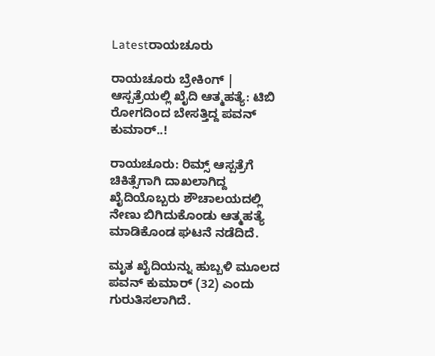Latestರಾಯಚೂರು

ರಾಯಚೂರು ಬ್ರೇಕಿಂಗ್ | ಆಸ್ಪತ್ರೆಯಲ್ಲಿ ಖೈದಿ ಆತ್ಮಹತ್ಯೆ: ಟಿಬಿ ರೋಗದಿಂದ ಬೇಸತ್ತಿದ್ದ ಪವನ್ ಕುಮಾರ್..!

ರಾಯಚೂರು: ರಿಮ್ಸ್ ಆಸ್ಪತ್ರೆಗೆ ಚಿಕಿತ್ಸೆಗಾಗಿ ದಾಖಲಾಗಿದ್ದ ಖೈದಿಯೊಬ್ಬರು ಶೌಚಾಲಯದಲ್ಲಿ ನೇಣು ಬಿಗಿದುಕೊಂಡು ಆತ್ಮಹತ್ಯೆ ಮಾಡಿಕೊಂಡ ಘಟನೆ ನಡೆದಿದೆ.

ಮೃತ ಖೈದಿಯನ್ನು ಹುಬ್ಬಳಿ ಮೂಲದ ಪವನ್ ಕುಮಾರ್ (32) ಎಂದು ಗುರುತಿಸಲಾಗಿದೆ.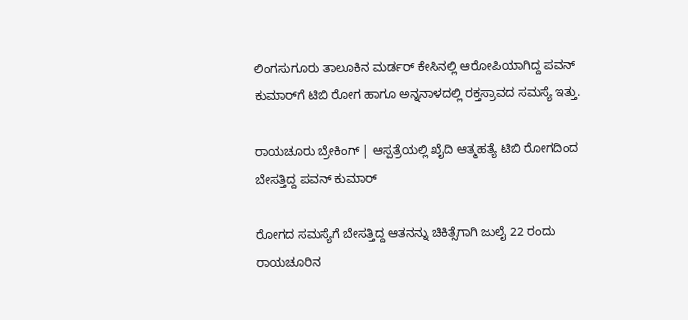ಲಿಂಗಸುಗೂರು ತಾಲೂಕಿನ ಮರ್ಡರ್ ಕೇಸಿನಲ್ಲಿ ಆರೋಪಿಯಾಗಿದ್ದ ಪವನ್ ಕುಮಾರ್‌ಗೆ ಟಿಬಿ ರೋಗ ಹಾಗೂ ಅನ್ನನಾಳದಲ್ಲಿ ರಕ್ತಸ್ರಾವದ ಸಮಸ್ಯೆ ಇತ್ತು.

ರಾಯಚೂರು ಬ್ರೇಕಿಂಗ್ | ಆಸ್ಪತ್ರೆಯಲ್ಲಿ ಖೈದಿ ಆತ್ಮಹತ್ಯೆ ಟಿಬಿ ರೋಗದಿಂದ ಬೇಸತ್ತಿದ್ದ ಪವನ್ ಕುಮಾರ್

ರೋಗದ ಸಮಸ್ಯೆಗೆ ಬೇಸತ್ತಿದ್ದ ಆತನನ್ನು ಚಿಕಿತ್ಸೆಗಾಗಿ ಜುಲೈ 22 ರಂದು ರಾಯಚೂರಿನ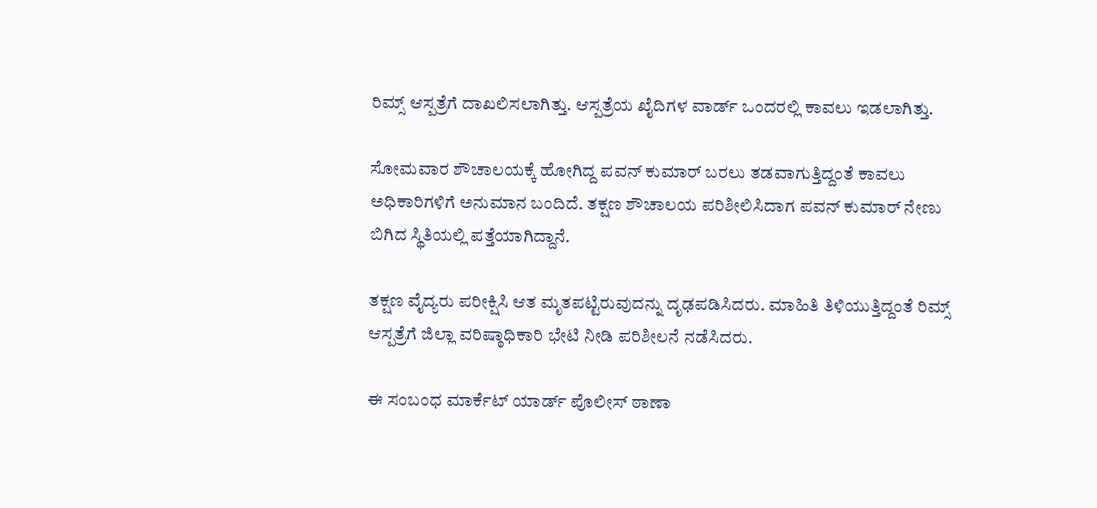ರಿಮ್ಸ್ ಆಸ್ಪತ್ರೆಗೆ ದಾಖಲಿಸಲಾಗಿತ್ತು. ಆಸ್ಪತ್ರೆಯ ಖೈದಿಗಳ ವಾರ್ಡ್ ಒಂದರಲ್ಲಿ ಕಾವಲು ಇಡಲಾಗಿತ್ತು.

ಸೋಮವಾರ ಶೌಚಾಲಯಕ್ಕೆ ಹೋಗಿದ್ದ ಪವನ್ ಕುಮಾರ್ ಬರಲು ತಡವಾಗುತ್ತಿದ್ದಂತೆ ಕಾವಲು ಅಧಿಕಾರಿಗಳಿಗೆ ಅನುಮಾನ ಬಂದಿದೆ. ತಕ್ಷಣ ಶೌಚಾಲಯ ಪರಿಶೀಲಿಸಿದಾಗ ಪವನ್ ಕುಮಾರ್ ನೇಣು ಬಿಗಿದ ಸ್ಥಿತಿಯಲ್ಲಿ ಪತ್ತೆಯಾಗಿದ್ದಾನೆ.

ತಕ್ಷಣ ವೈದ್ಯರು ಪರೀಕ್ಷಿಸಿ ಆತ ಮೃತಪಟ್ಟಿರುವುದನ್ನು ದೃಢಪಡಿಸಿದರು. ಮಾಹಿತಿ ತಿಳಿಯುತ್ತಿದ್ದಂತೆ ರಿಮ್ಸ್ ಆಸ್ಪತ್ರೆಗೆ ಜಿಲ್ಲಾ ವರಿಷ್ಠಾಧಿಕಾರಿ ಭೇಟಿ ನೀಡಿ ಪರಿಶೀಲನೆ ನಡೆಸಿದರು.

ಈ ಸಂಬಂಧ ಮಾರ್ಕೆಟ್ ಯಾರ್ಡ್ ಪೊಲೀಸ್ ಠಾಣಾ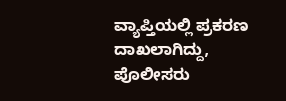ವ್ಯಾಪ್ತಿಯಲ್ಲಿ ಪ್ರಕರಣ ದಾಖಲಾಗಿದ್ದು, ಪೊಲೀಸರು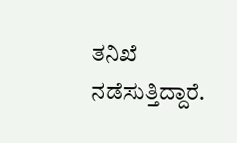ತನಿಖೆ ನಡೆಸುತ್ತಿದ್ದಾರೆ.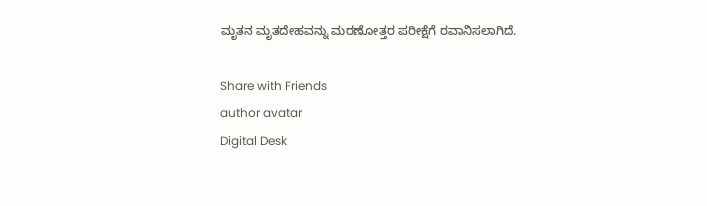ಮೃತನ ಮೃತದೇಹವನ್ನು ಮರಣೋತ್ತರ ಪರೀಕ್ಷೆಗೆ ರವಾನಿಸಲಾಗಿದೆ.

Share with Friends
author avatar
Digital Desk